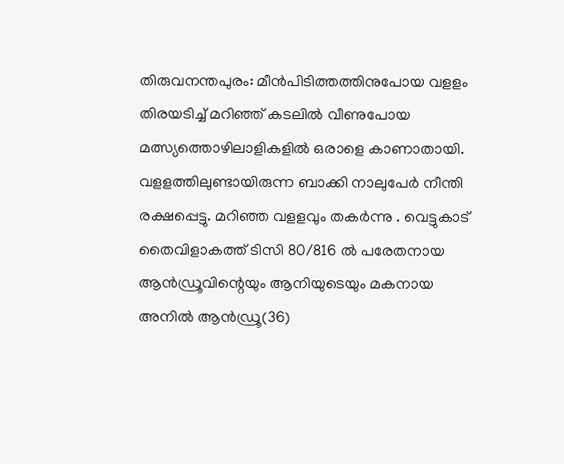തിരുവനന്തപുരം: മീൻപിടിത്തത്തിനുപോയ വളളം തിരയടിച്ച് മറിഞ്ഞ് കടലിൽ വീണുപോയ മത്സ്യത്തൊഴിലാളികളിൽ ഒരാളെ കാണാതായി. വളളത്തിലുണ്ടായിരുന്ന ബാക്കി നാലുപേർ നീന്തി രക്ഷപ്പെട്ടു. മറിഞ്ഞ വളളവും തകർന്നു . വെട്ടുകാട് തൈവിളാകത്ത് ടിസി 80/816 ൽ പരേതനായ ആൻഡ്രൂവിന്റെയും ആനിയുടെയും മകനായ അനിൽ ആൻഡ്രൂ(36)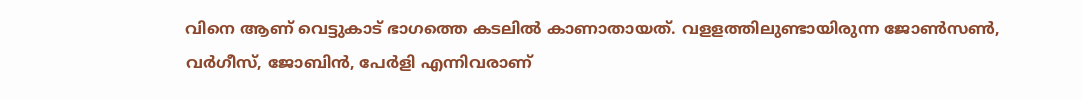വിനെ ആണ് വെട്ടുകാട് ഭാഗത്തെ കടലിൽ കാണാതായത്. വളളത്തിലുണ്ടായിരുന്ന ജോൺസൺ, വർഗീസ്, ജോബിൻ, പേർളി എന്നിവരാണ്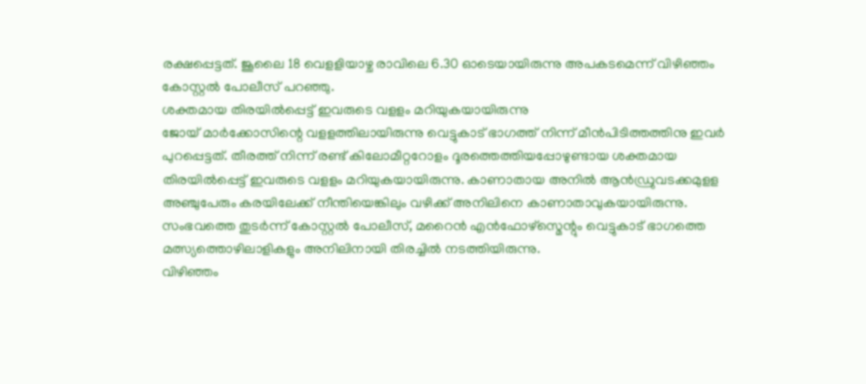രക്ഷപ്പെട്ടത്. ജൂലൈ 18 വെളളിയാഴ്ച രാവിലെ 6.30 ഓടെയായിരുന്നു അപകടമെന്ന് വിഴിഞ്ഞം കോസ്റ്റൽ പോലീസ് പറഞ്ഞു.
ശക്തമായ തിരയിൽപ്പെട്ട് ഇവരുടെ വളളം മറിയുകയായിരുന്നു
ജോയ് മാർക്കോസിന്റെ വളളത്തിലായിരുന്നു വെട്ടുകാട് ഭാഗത്ത് നിന്ന് മീൻപിടിത്തത്തിനു ഇവർ പുറപ്പെട്ടത്. തീരത്ത് നിന്ന് രണ്ട് കിലോമീറ്ററോളം ദൂരത്തെത്തിയപ്പോഴുണ്ടായ ശക്തമായ തിരയിൽപ്പെട്ട് ഇവരുടെ വളളം മറിയുകയായിരുന്നു. കാണാതായ അനിൽ ആൻഡ്രുവടക്കമുളള അഞ്ചുപേരും കരയിലേക്ക് നീന്തിയെങ്കിലും വഴിക്ക് അനിലിനെ കാണാതാവുകയായിരുന്നു. സംഭവത്തെ തുടർന്ന് കോസ്റ്റൽ പോലീസ്, മറൈൻ എൻഫോഴ്സ്മെന്റും വെട്ടുകാട് ഭാഗത്തെ മത്സ്യത്തൊഴിലാളികളും അനിലിനായി തിരച്ചിൽ നടത്തിയിരുന്നു.
വിഴിഞ്ഞം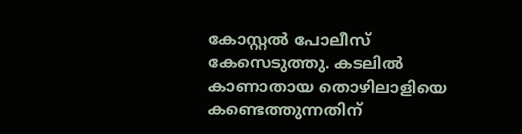കോസ്റ്റൽ പോലീസ് കേസെടുത്തു. കടലിൽ കാണാതായ തൊഴിലാളിയെ കണ്ടെത്തുന്നതിന്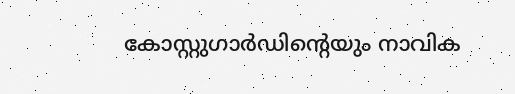കോസ്റ്റുഗാർഡിന്റെയും നാവിക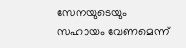സേനയുടെയും സഹായം വേണമെന്ന്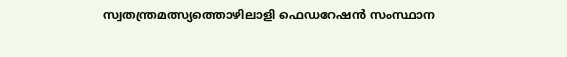സ്വതന്ത്രമത്സ്യത്തൊഴിലാളി ഫെഡറേഷൻ സംസ്ഥാന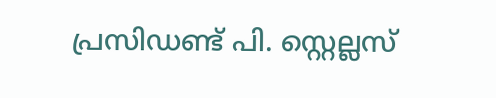പ്രസിഡണ്ട് പി. സ്റ്റെല്ലസ്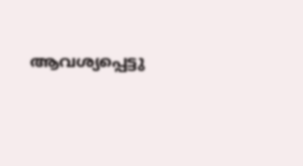ആവശ്യപ്പെട്ടു